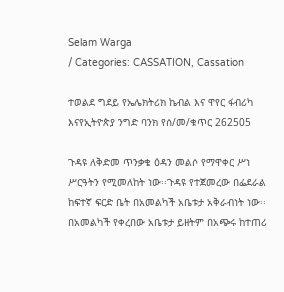Selam Warga
/ Categories: CASSATION, Cassation

ተወልደ ግደይ የኤሌክትሪክ ኬብል እና ዋየር ፋብሪካ እናየኢትዮጵያ ንግድ ባንክ የሰ/መ/ቁጥር 262505

ጉዳዩ ለቅድመ ጥንቃቄ ዕዳን መልሶ የማዋቀር ሥነ ሥርዓትን የሚመለከት ነው፡፡ጉዳዩ የተጀመረው በፌደራል ከፍተኛ ፍርድ ቤት በአመልካች አቤቱታ አቅራብነት ነው፡፡በአመልካች የቀረበው አቤቱታ ይዘትም በአጭሩ ከተጠሪ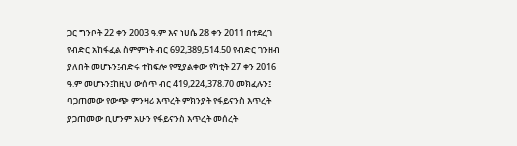ጋር ግንቦት 22 ቀን 2003 ዓ.ም እና ነሀሴ 28 ቀን 2011 በተደረገ የብድር አከፋፈል ስምምነት ብር 692,389,514.50 የብድር ገንዘብ ያለበት መሆኑን፤ብድሩ ተከፍሎ የሚያልቀው የካቲት 27 ቀን 2016 ዓ.ም መሆኑን፤ከዚህ ውሰጥ ብር 419,224,378.70 መክፈሉን፤ ባጋጠመው የውጭ ምንዛሪ እጥረት ምክንያት የፋይናንስ እጥረት ያጋጠመው ቢሆንም አሁን የፋይናንስ እጥረት መሰረት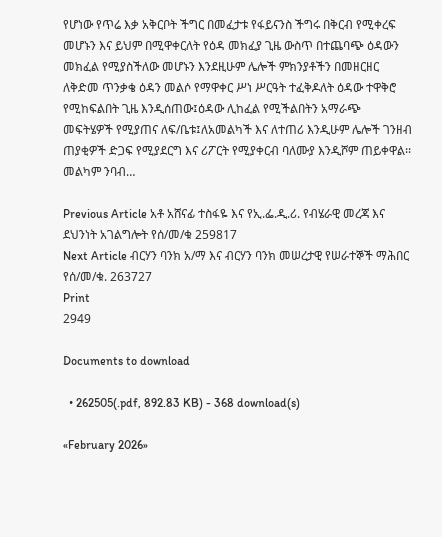የሆነው የጥሬ እቃ አቅርቦት ችግር በመፈታቱ የፋይናንስ ችግሩ በቅርብ የሚቀረፍ መሆኑን እና ይህም በሚዋቀርለት የዕዳ መክፈያ ጊዜ ውስጥ በተጨባጭ ዕዳውን መክፈል የሚያስችለው መሆኑን እንደዚሁም ሌሎች ምክንያቶችን በመዘርዘር ለቅድመ ጥንቃቄ ዕዳን መልሶ የማዋቀር ሥነ ሥርዓት ተፈቅዶለት ዕዳው ተዋቅሮ የሚከፍልበት ጊዜ እንዲሰጠው፤ዕዳው ሊከፈል የሚችልበትን አማራጭ መፍትሄዎች የሚያጠና ለፍ/ቤቱ፤ለአመልካች እና ለተጠሪ እንዲሁም ሌሎች ገንዘብ ጠያቂዎች ድጋፍ የሚያደርግ እና ሪፖርት የሚያቀርብ ባለሙያ እንዲሾም ጠይቀዋል፡፡መልካም ንባብ…

Previous Article አቶ አሸናፊ ተስፋዬ እና የኢ.ፌ.ዲ.ሪ. የብሄራዊ መረጃ እና ደህንነት አገልግሎት የሰ/መ/ቁ 259817
Next Article ብርሃን ባንክ አ/ማ እና ብርሃን ባንክ መሠረታዊ የሠራተኞች ማሕበር የሰ/መ/ቁ. 263727
Print
2949

Documents to download

  • 262505(.pdf, 892.83 KB) - 368 download(s)

«February 2026»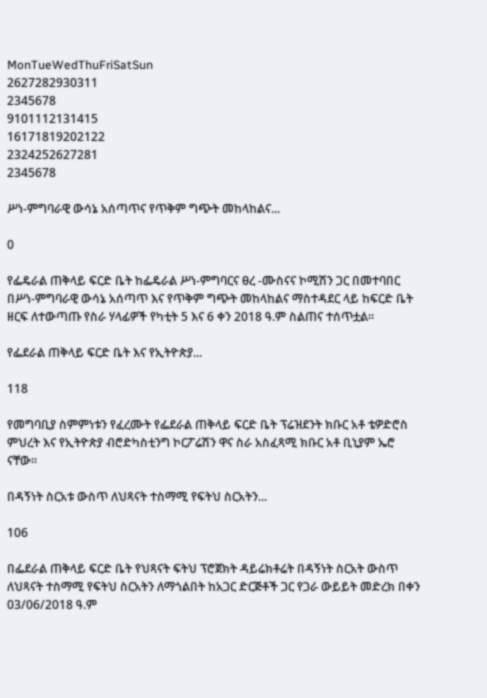MonTueWedThuFriSatSun
2627282930311
2345678
9101112131415
16171819202122
2324252627281
2345678

ሥነ-ምግባራዊ ውሳኔ አሰጣጥና የጥቅም ግጭት መከላከልና...

0

የፌዴራል ጠቅላይ ፍርድ ቤት ከፌዴራል ሥነ-ምግባርና ፀረ -ሙስናና ኮሚሽን ጋር በመተባበር በሥነ-ምግባራዊ ውሳኔ አሰጣጥ እና የጥቅም ግጭት መከላከልና ማስተዳደር ላይ ከፍርድ ቤት ዘርፍ ለተውጣጡ የስራ ሃላፊዎች የካቲት 5 እና 6 ቀን 2018 ዓ.ም ስልጠና ተሰጥቷል፡፡

የፌደራል ጠቅላይ ፍርድ ቤት እና የኢትዮጵያ...

118

የመግባቢያ ስምምነቱን የፈረሙት የፌደራል ጠቅላይ ፍርድ ቤት ፕሬዝደንት ክቡር አቶ ቴዎድሮስ ምህረት እና የኢትዮጵያ ብሮድካስቲንግ ኮርፖሬሽን ዋና ስራ አስፈጻሚ ክቡር አቶ ቢኒያም ኤሮ ናቸው፡፡

በዳኝነት ስርአቱ ውስጥ ለህጻናት ተስማሚ የፍትህ ስርአትን...

106

በፌደራል ጠቅላይ ፍርድ ቤት የህጻናት ፍትህ ፕሮጀክት ዳይሬክቶሬት በዳኝነት ስርአት ውስጥ ለህጻናት ተስማሚ የፍትህ ስርአትን ለማጎልበት ከአጋር ድርጅቶች ጋር የጋራ ውይይት መድረክ በቀን 03/06/2018 ዓ.ም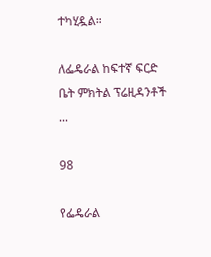ተካሂዷል።

ለፌዴራል ከፍተኛ ፍርድ ቤት ምክትል ፕሬዚዳንቶች ...

98

የፌዴራል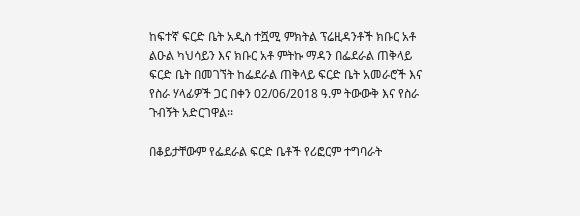ከፍተኛ ፍርድ ቤት አዲስ ተሿሚ ምክትል ፕሬዚዳንቶች ክቡር አቶ ልዑል ካህሳይን እና ክቡር አቶ ምትኩ ማዳን በፌደራል ጠቅላይ ፍርድ ቤት በመገኘት ከፌደራል ጠቅላይ ፍርድ ቤት አመራሮች እና የስራ ሃላፊዎች ጋር በቀን 02/06/2018 ዓ.ም ትውውቅ እና የስራ ጉብኝት አድርገዋል፡፡

በቆይታቸውም የፌደራል ፍርድ ቤቶች የሪፎርም ተግባራት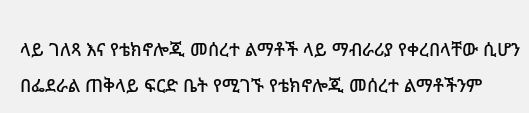ላይ ገለጻ እና የቴክኖሎጂ መሰረተ ልማቶች ላይ ማብራሪያ የቀረበላቸው ሲሆን በፌደራል ጠቅላይ ፍርድ ቤት የሚገኙ የቴክኖሎጂ መሰረተ ልማቶችንም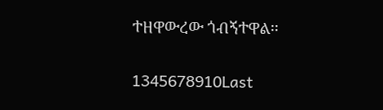ተዘዋውረው ጎብኝተዋል፡፡

1345678910Last